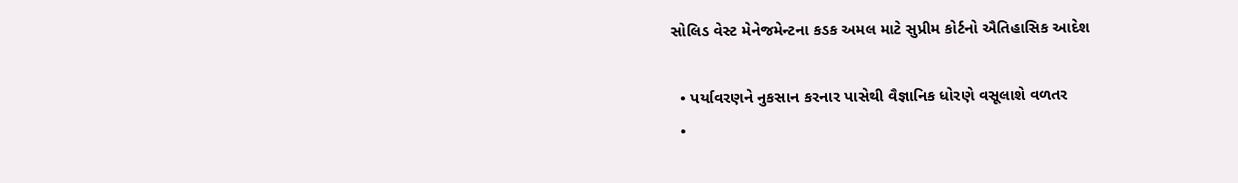સોલિડ વેસ્ટ મેનેજમેન્ટના કડક અમલ માટે સુપ્રીમ કોર્ટનો ઐતિહાસિક આદેશ

  • પર્યાવરણને નુકસાન કરનાર પાસેથી વૈજ્ઞાનિક ધોરણે વસૂલાશે વળતર
  •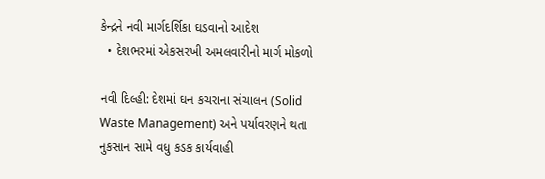કેન્દ્રને નવી માર્ગદર્શિકા ઘડવાનો આદેશ
  • દેશભરમાં એકસરખી અમલવારીનો માર્ગ મોકળો

નવી દિલ્હી: દેશમાં ઘન કચરાના સંચાલન (Solid Waste Management) અને પર્યાવરણને થતા નુકસાન સામે વધુ કડક કાર્યવાહી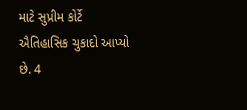માટે સુપ્રીમ કોર્ટે ઐતિહાસિક ચુકાદો આપ્યો છે. 4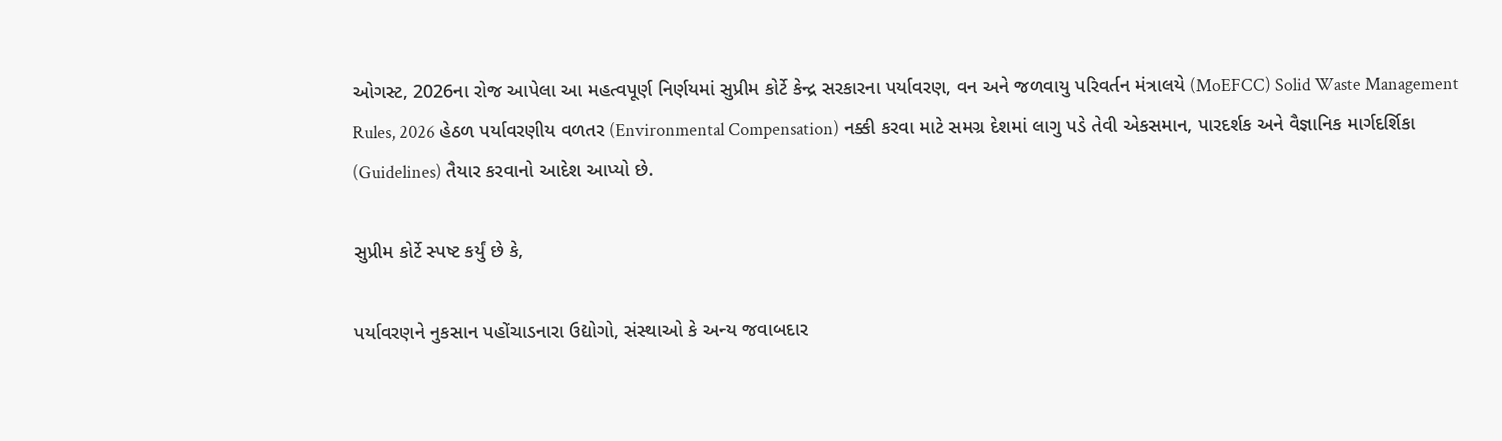ઓગસ્ટ, 2026ના રોજ આપેલા આ મહત્વપૂર્ણ નિર્ણયમાં સુપ્રીમ કોર્ટે કેન્દ્ર સરકારના પર્યાવરણ, વન અને જળવાયુ પરિવર્તન મંત્રાલયે (MoEFCC) Solid Waste Management Rules, 2026 હેઠળ પર્યાવરણીય વળતર (Environmental Compensation) નક્કી કરવા માટે સમગ્ર દેશમાં લાગુ પડે તેવી એકસમાન, પારદર્શક અને વૈજ્ઞાનિક માર્ગદર્શિકા (Guidelines) તૈયાર કરવાનો આદેશ આપ્યો છે.

સુપ્રીમ કોર્ટે સ્પષ્ટ કર્યું છે કે,

પર્યાવરણને નુકસાન પહોંચાડનારા ઉદ્યોગો, સંસ્થાઓ કે અન્ય જવાબદાર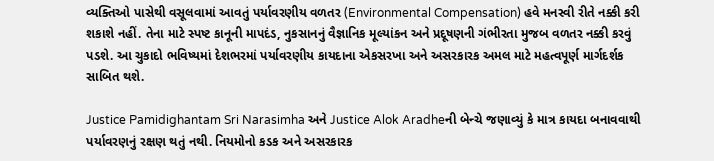વ્યક્તિઓ પાસેથી વસૂલવામાં આવતું પર્યાવરણીય વળતર (Environmental Compensation) હવે મનસ્વી રીતે નક્કી કરી શકાશે નહીં. તેના માટે સ્પષ્ટ કાનૂની માપદંડ, નુકસાનનું વૈજ્ઞાનિક મૂલ્યાંકન અને પ્રદૂષણની ગંભીરતા મુજબ વળતર નક્કી કરવું પડશે. આ ચુકાદો ભવિષ્યમાં દેશભરમાં પર્યાવરણીય કાયદાના એકસરખા અને અસરકારક અમલ માટે મહત્વપૂર્ણ માર્ગદર્શક સાબિત થશે.

Justice Pamidighantam Sri Narasimha અને Justice Alok Aradheની બેન્ચે જણાવ્યું કે માત્ર કાયદા બનાવવાથી પર્યાવરણનું રક્ષણ થતું નથી. નિયમોનો કડક અને અસરકારક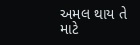અમલ થાય તે માટે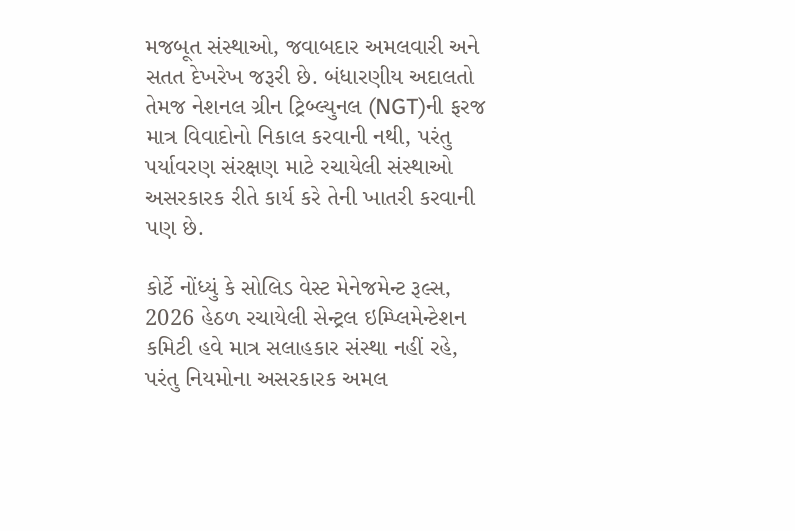મજબૂત સંસ્થાઓ, જવાબદાર અમલવારી અને સતત દેખરેખ જરૂરી છે. બંધારણીય અદાલતો તેમજ નેશનલ ગ્રીન ટ્રિબ્લ્યુનલ (NGT)ની ફરજ માત્ર વિવાદોનો નિકાલ કરવાની નથી, પરંતુ પર્યાવરણ સંરક્ષણ માટે રચાયેલી સંસ્થાઓ અસરકારક રીતે કાર્ય કરે તેની ખાતરી કરવાની પણ છે.

કોર્ટે નોંધ્યું કે સોલિડ વેસ્ટ મેનેજમેન્ટ રૂલ્સ, 2026 હેઠળ રચાયેલી સેન્ટ્રલ ઇમ્પ્લિમેન્ટેશન કમિટી હવે માત્ર સલાહકાર સંસ્થા નહીં રહે, પરંતુ નિયમોના અસરકારક અમલ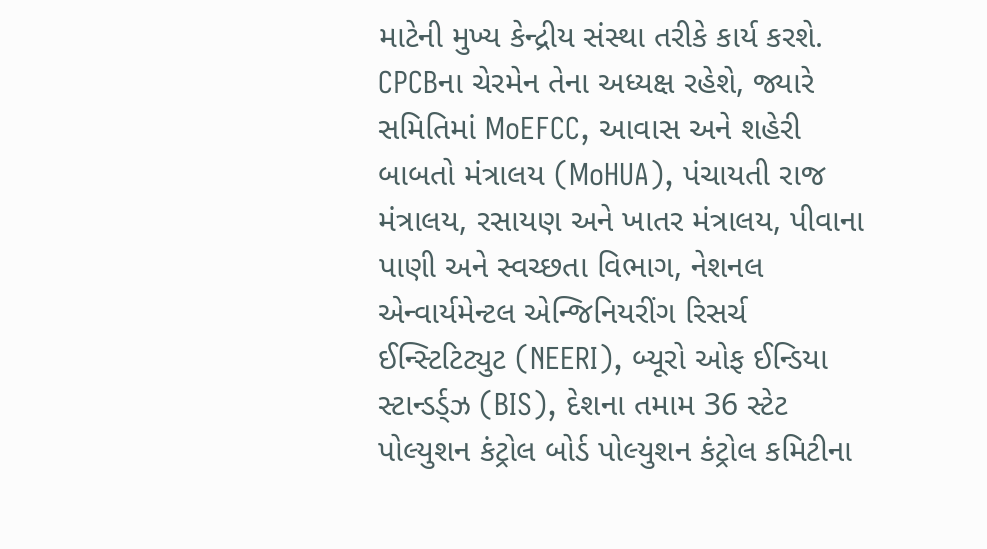માટેની મુખ્ય કેન્દ્રીય સંસ્થા તરીકે કાર્ય કરશે. CPCBના ચેરમેન તેના અધ્યક્ષ રહેશે, જ્યારે સમિતિમાં MoEFCC, આવાસ અને શહેરી બાબતો મંત્રાલય (MoHUA), પંચાયતી રાજ મંત્રાલય, રસાયણ અને ખાતર મંત્રાલય, પીવાના પાણી અને સ્વચ્છતા વિભાગ, નેશનલ એન્વાર્યમેન્ટલ એન્જિનિયરીંગ રિસર્ચ ઈન્સ્ટિટિટ્યુટ (NEERI), બ્યૂરો ઓફ ઈન્ડિયા સ્ટાન્ડર્ડ્ઝ (BIS), દેશના તમામ 36 સ્ટેટ પોલ્યુશન કંટ્રોલ બોર્ડ પોલ્યુશન કંટ્રોલ કમિટીના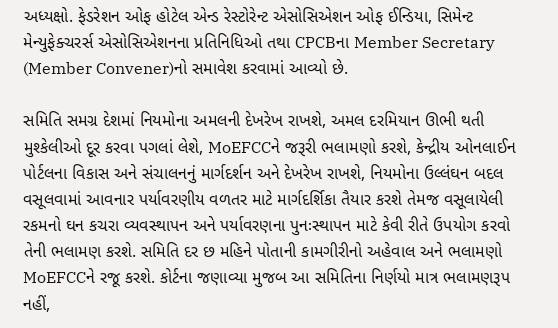અધ્યક્ષો. ફેડરેશન ઓફ હોટેલ એન્ડ રેસ્ટોરેન્ટ એસોસિએશન ઓફ ઈન્ડિયા, સિમેન્ટ મેન્યુફેક્ચરર્સ એસોસિએશનના પ્રતિનિધિઓ તથા CPCBના Member Secretary (Member Convener)નો સમાવેશ કરવામાં આવ્યો છે.

સમિતિ સમગ્ર દેશમાં નિયમોના અમલની દેખરેખ રાખશે, અમલ દરમિયાન ઊભી થતી મુશ્કેલીઓ દૂર કરવા પગલાં લેશે, MoEFCCને જરૂરી ભલામણો કરશે, કેન્દ્રીય ઓનલાઈન પોર્ટલના વિકાસ અને સંચાલનનું માર્ગદર્શન અને દેખરેખ રાખશે, નિયમોના ઉલ્લંઘન બદલ વસૂલવામાં આવનાર પર્યાવરણીય વળતર માટે માર્ગદર્શિકા તૈયાર કરશે તેમજ વસૂલાયેલી રકમનો ઘન કચરા વ્યવસ્થાપન અને પર્યાવરણના પુનઃસ્થાપન માટે કેવી રીતે ઉપયોગ કરવો તેની ભલામણ કરશે. સમિતિ દર છ મહિને પોતાની કામગીરીનો અહેવાલ અને ભલામણો MoEFCCને રજૂ કરશે. કોર્ટના જણાવ્યા મુજબ આ સમિતિના નિર્ણયો માત્ર ભલામણરૂપ નહીં,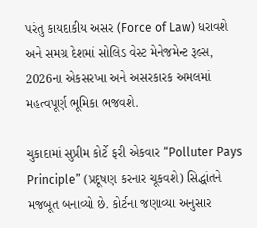પરંતુ કાયદાકીય અસર (Force of Law) ધરાવશે અને સમગ્ર દેશમાં સોલિડ વેસ્ટ મેનેજમેન્ટ રૂલ્સ, 2026ના એકસરખા અને અસરકારક અમલમાં મહત્વપૂર્ણ ભૂમિકા ભજવશે.

ચુકાદામાં સુપ્રીમ કોર્ટે ફરી એકવાર “Polluter Pays Principle” (પ્રદૂષણ કરનાર ચૂકવશે) સિદ્ધાંતને મજબૂત બનાવ્યો છે. કોર્ટના જણાવ્યા અનુસાર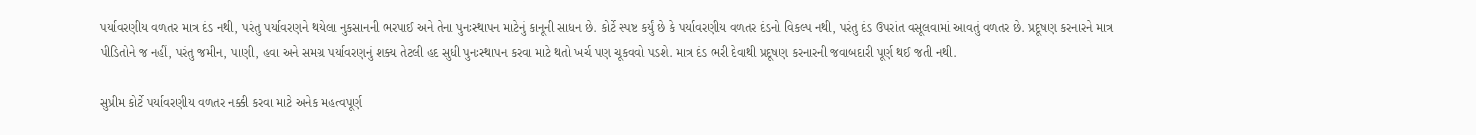પર્યાવરણીય વળતર માત્ર દંડ નથી, પરંતુ પર્યાવરણને થયેલા નુકસાનની ભરપાઈ અને તેના પુનઃસ્થાપન માટેનું કાનૂની સાધન છે. કોર્ટે સ્પષ્ટ કર્યું છે કે પર્યાવરણીય વળતર દંડનો વિકલ્પ નથી, પરંતુ દંડ ઉપરાંત વસૂલવામાં આવતું વળતર છે. પ્રદૂષણ કરનારને માત્ર પીડિતોને જ નહીં, પરંતુ જમીન, પાણી, હવા અને સમગ્ર પર્યાવરણનું શક્ય તેટલી હદ સુધી પુનઃસ્થાપન કરવા માટે થતો ખર્ચ પણ ચૂકવવો પડશે. માત્ર દંડ ભરી દેવાથી પ્રદૂષણ કરનારની જવાબદારી પૂર્ણ થઈ જતી નથી.

સુપ્રીમ કોર્ટે પર્યાવરણીય વળતર નક્કી કરવા માટે અનેક મહત્વપૂર્ણ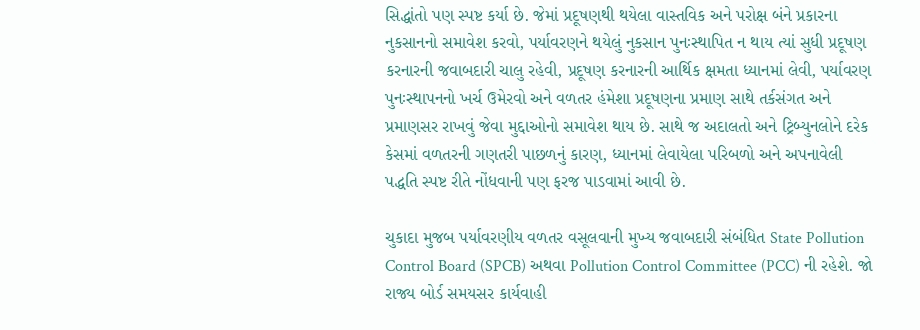સિદ્ધાંતો પણ સ્પષ્ટ કર્યા છે. જેમાં પ્રદૂષણથી થયેલા વાસ્તવિક અને પરોક્ષ બંને પ્રકારના નુકસાનનો સમાવેશ કરવો, પર્યાવરણને થયેલું નુકસાન પુનઃસ્થાપિત ન થાય ત્યાં સુધી પ્રદૂષણ કરનારની જવાબદારી ચાલુ રહેવી, પ્રદૂષણ કરનારની આર્થિક ક્ષમતા ધ્યાનમાં લેવી, પર્યાવરણ પુનઃસ્થાપનનો ખર્ચ ઉમેરવો અને વળતર હંમેશા પ્રદૂષણના પ્રમાણ સાથે તર્કસંગત અને પ્રમાણસર રાખવું જેવા મુદ્દાઓનો સમાવેશ થાય છે. સાથે જ અદાલતો અને ટ્રિબ્યુનલોને દરેક કેસમાં વળતરની ગણતરી પાછળનું કારણ, ધ્યાનમાં લેવાયેલા પરિબળો અને અપનાવેલી પદ્ધતિ સ્પષ્ટ રીતે નોંધવાની પણ ફરજ પાડવામાં આવી છે.

ચુકાદા મુજબ પર્યાવરણીય વળતર વસૂલવાની મુખ્ય જવાબદારી સંબંધિત State Pollution Control Board (SPCB) અથવા Pollution Control Committee (PCC) ની રહેશે. જો રાજ્ય બોર્ડ સમયસર કાર્યવાહી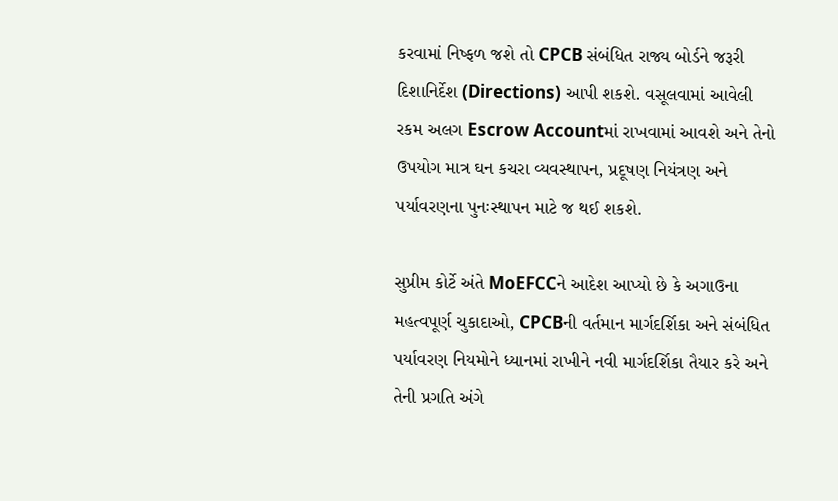કરવામાં નિષ્ફળ જશે તો CPCB સંબંધિત રાજ્ય બોર્ડને જરૂરી દિશાનિર્દેશ (Directions) આપી શકશે. વસૂલવામાં આવેલી રકમ અલગ Escrow Accountમાં રાખવામાં આવશે અને તેનો ઉપયોગ માત્ર ઘન કચરા વ્યવસ્થાપન, પ્રદૂષણ નિયંત્રણ અને પર્યાવરણના પુનઃસ્થાપન માટે જ થઈ શકશે.

સુપ્રીમ કોર્ટે અંતે MoEFCCને આદેશ આપ્યો છે કે અગાઉના મહત્વપૂર્ણ ચુકાદાઓ, CPCBની વર્તમાન માર્ગદર્શિકા અને સંબંધિત પર્યાવરણ નિયમોને ધ્યાનમાં રાખીને નવી માર્ગદર્શિકા તૈયાર કરે અને તેની પ્રગતિ અંગે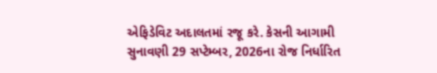એફિડેવિટ અદાલતમાં રજૂ કરે. કેસની આગામી સુનાવણી 29 સપ્ટેમ્બર, 2026ના રોજ નિર્ધારિત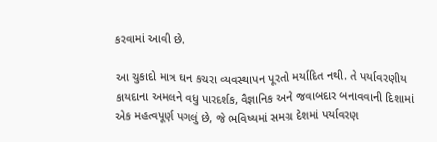કરવામાં આવી છે.

આ ચુકાદો માત્ર ઘન કચરા વ્યવસ્થાપન પૂરતો મર્યાદિત નથી. તે પર્યાવરણીય કાયદાના અમલને વધુ પારદર્શક, વૈજ્ઞાનિક અને જવાબદાર બનાવવાની દિશામાં એક મહત્વપૂર્ણ પગલું છે, જે ભવિષ્યમાં સમગ્ર દેશમાં પર્યાવરણ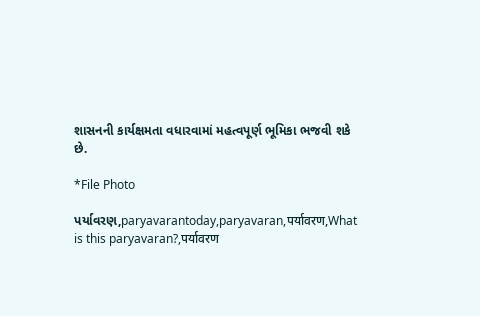શાસનની કાર્યક્ષમતા વધારવામાં મહત્વપૂર્ણ ભૂમિકા ભજવી શકે છે.

*File Photo

પર્યાવરણ,paryavarantoday,paryavaran,पर्यावरण,What is this paryavaran?,पर्यावरण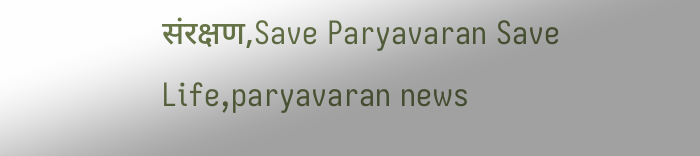संरक्षण,Save Paryavaran Save Life,paryavaran news